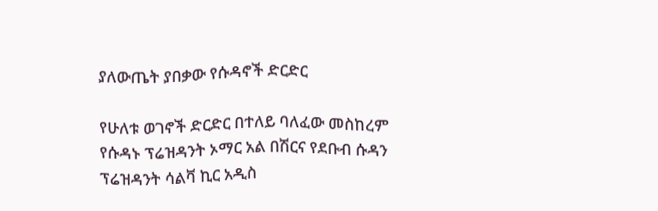ያለውጤት ያበቃው የሱዳኖች ድርድር

የሁለቱ ወገኖች ድርድር በተለይ ባለፈው መስከረም የሱዳኑ ፕሬዝዳንት ኦማር አል በሽርና የደቡብ ሱዳን ፕሬዝዳንት ሳልቫ ኪር አዲስ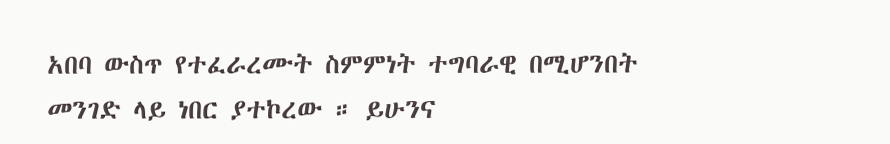አበባ ውስጥ የተፈራረሙት ስምምነት ተግባራዊ በሚሆንበት መንገድ ላይ ነበር ያተኮረው ። ይሁንና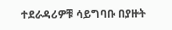ተደራዳሪዎቹ ሳይግባቡ በያዙት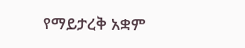የማይታረቅ አቋም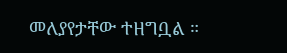መለያየታቸው ተዘግቧል ።